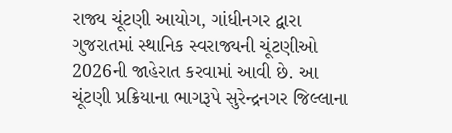રાજ્ય ચૂંટણી આયોગ, ગાંધીનગર દ્વારા ગુજરાતમાં સ્થાનિક સ્વરાજ્યની ચૂંટણીઓ 2026ની જાહેરાત કરવામાં આવી છે. આ ચૂંટણી પ્રક્રિયાના ભાગરૂપે સુરેન્દ્રનગર જિલ્લાના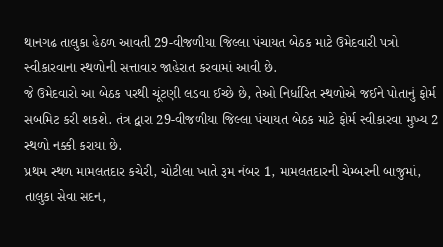થાનગઢ તાલુકા હેઠળ આવતી 29-વીજળીયા જિલ્લા પંચાયત બેઠક માટે ઉમેદવારી પત્રો સ્વીકારવાના સ્થળોની સત્તાવાર જાહેરાત કરવામાં આવી છે.
જે ઉમેદવારો આ બેઠક પરથી ચૂંટણી લડવા ઈચ્છે છે, તેઓ નિર્ધારિત સ્થળોએ જઈને પોતાનું ફોર્મ સબમિટ કરી શકશે. તંત્ર દ્વારા 29-વીજળીયા જિલ્લા પંચાયત બેઠક માટે ફોર્મ સ્વીકારવા મુખ્ય 2 સ્થળો નક્કી કરાયા છે.
પ્રથમ સ્થળ મામલતદાર કચેરી, ચોટીલા ખાતે રૂમ નંબર 1, મામલતદારની ચેમ્બરની બાજુમાં, તાલુકા સેવા સદન,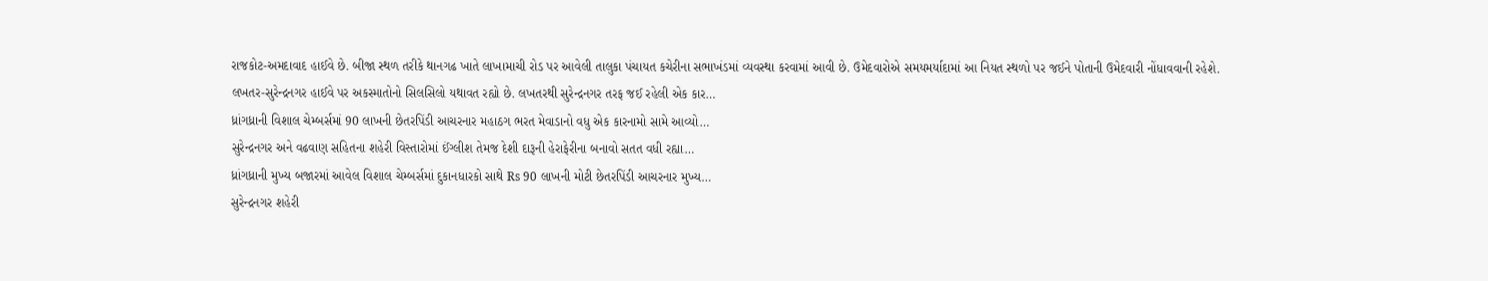રાજકોટ-અમદાવાદ હાઈવે છે. બીજા સ્થળ તરીકે થાનગઢ ખાતે લાખામાચી રોડ પર આવેલી તાલુકા પંચાયત કચેરીના સભાખંડમાં વ્યવસ્થા કરવામાં આવી છે. ઉમેદવારોએ સમયમર્યાદામાં આ નિયત સ્થળો પર જઈને પોતાની ઉમેદવારી નોંધાવવાની રહેશે.
લખતર-સુરેન્દ્રનગર હાઈવે પર અકસ્માતોનો સિલસિલો યથાવત રહ્યો છે. લખતરથી સુરેન્દ્રનગર તરફ જઈ રહેલી એક કાર…
ધ્રાંગધ્રાની વિશાલ ચેમ્બર્સમાં 90 લાખની છેતરપિંડી આચરનાર મહાઠગ ભરત મેવાડાનો વધુ એક કારનામો સામે આવ્યો…
સુરેન્દ્રનગર અને વઢવાણ સહિતના શહેરી વિસ્તારોમાં ઈંગ્લીશ તેમજ દેશી દારૂની હેરાફેરીના બનાવો સતત વધી રહ્યા…
ધ્રાંગધ્રાની મુખ્ય બજારમાં આવેલ વિશાલ ચેમ્બર્સમાં દુકાનધારકો સાથે Rs 90 લાખની મોટી છેતરપિંડી આચરનાર મુખ્ય…
સુરેન્દ્રનગર શહેરી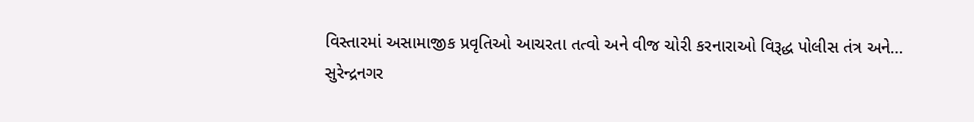વિસ્તારમાં અસામાજીક પ્રવૃતિઓ આચરતા તત્વો અને વીજ ચોરી કરનારાઓ વિરૂદ્ધ પોલીસ તંત્ર અને…
સુરેન્દ્રનગર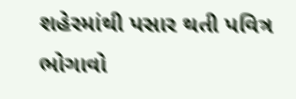શહેરમાંથી પસાર થતી પવિત્ર ભોગાવો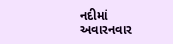નદીમાં અવારનવાર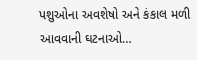પશુઓના અવશેષો અને કંકાલ મળી આવવાની ઘટનાઓ…